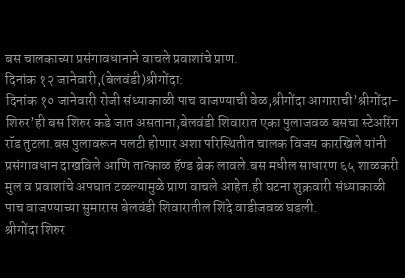बस चालकाच्या प्रसंगावधानाने वाचले प्रवाशांचे प्राण.
दिनांक १२ जानेवारी,(बेलवंडी)श्रीगोंदा:
दिनांक १० जानेवारी रोजी संध्याकाळी पाच वाजण्याची वेळ,श्रीगोंदा आगाराची’श्रीगोंदा-शिरुर’ही बस शिरुर कडे जात असताना,बेलवंडी शिवारात एका पुलाजवळ बसचा स्टेअरिंग रॉड तुटला.बस पुलावरून पलटी होणार अशा परिस्थितीत चालक विजय कारखिले यांनी प्रसंगावधान दाखविले आणि तात्काळ हॅण्ड ब्रेक लावले.बस मधील साधारण ६५ शाळकरी मुल व प्रवाशांचे अपघात टळल्यामुळे प्राण वाचले आहेत.ही घटना शुक्रवारी संध्याकाळी पाच वाजण्याच्या सुमारास बेलवंडी शिवारातील शिंदे वाडीजवळ घडली.
श्रीगोंदा शिरुर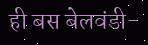ही बस बेलवंडी-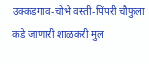उक्कडगाव-चोभे वस्ती-पिंपरी चौफुला कडे जाणारी शाळकरी मुल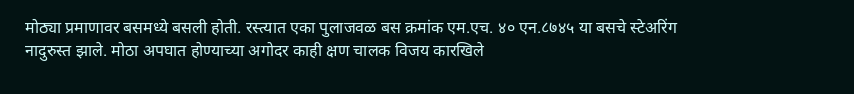मोठ्या प्रमाणावर बसमध्ये बसली होती. रस्त्यात एका पुलाजवळ बस क्रमांक एम.एच. ४० एन.८७४५ या बसचे स्टेअरिंग नादुरुस्त झाले. मोठा अपघात होण्याच्या अगोदर काही क्षण चालक विजय कारखिले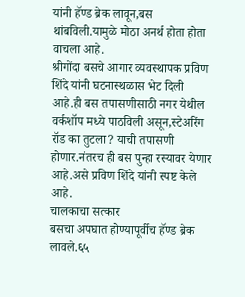यांनी हॅण्ड ब्रेक लावून,बस थांबविली.यामुळे मोठा अनर्थ होता होता वाचला आहे.
श्रीगोंदा बसचे आगार व्यवस्थापक प्रविण शिंदे यांनी घटनास्थळास भेट दिली आहे.ही बस तपासणीसाठी नगर येथील वर्कशॉप मध्ये पाठविली असून,स्टेअरिंग रॉड का तुटला? याची तपासणी होणार.नंतरच ही बस पुन्हा रस्यावर येणार आहे.असे प्रविण शिंदे यांनी स्पष्ट केले आहे.
चालकाचा सत्कार
बसचा अपघात होण्यापूर्वीच हॅण्ड ब्रेक लावले.६५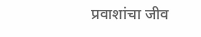प्रवाशांचा जीव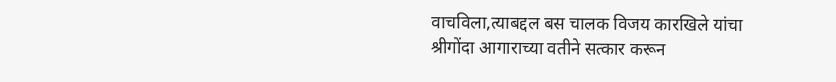वाचविला,त्याबद्दल बस चालक विजय कारखिले यांचा श्रीगोंदा आगाराच्या वतीने सत्कार करून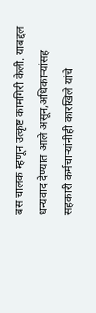बस चालक म्हणून उत्कृष्ट कामगिरी केली. याबद्दल धन्यवाद देण्यात आले असून,अधिकाऱ्यांसह सहकारी कर्मचाऱ्यांनीही कारखिले यांचे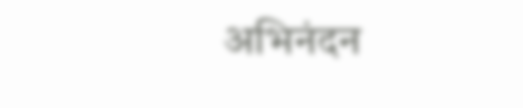अभिनंदन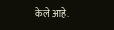केले आहे.